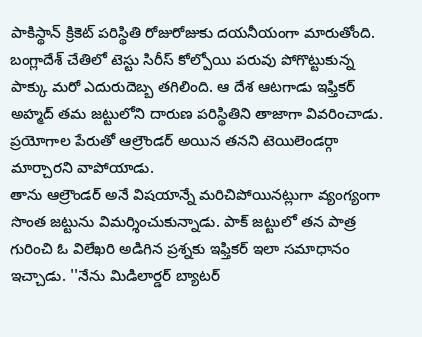పాకిస్థాన్ క్రికెట్ పరిస్థితి రోజురోజుకు దయనీయంగా మారుతోంది. బంగ్లాదేశ్ చేతిలో టెస్టు సిరీస్ కోల్పోయి పరువు పోగొట్టుకున్న పాక్కు మరో ఎదురుదెబ్బ తగిలింది. ఆ దేశ ఆటగాడు ఇఫ్తికర్ అహ్మద్ తమ జట్టులోని దారుణ పరిస్థితిని తాజాగా వివరించాడు. ప్రయోగాల పేరుతో ఆల్రౌండర్ అయిన తనని టెయిలెండర్గా మార్చారని వాపోయాడు.
తాను ఆల్రౌండర్ అనే విషయాన్నే మరిచిపోయినట్లుగా వ్యంగ్యంగా సొంత జట్టును విమర్శించుకున్నాడు. పాక్ జట్టులో తన పాత్ర గురించి ఓ విలేఖరి అడిగిన ప్రశ్నకు ఇఫ్తికర్ ఇలా సమాధానం ఇచ్చాడు. ''నేను మిడిలార్డర్ బ్యాటర్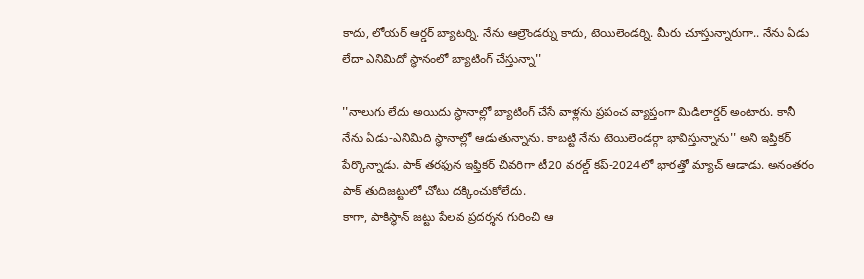కాదు, లోయర్ ఆర్డర్ బ్యాటర్ని. నేను ఆల్రౌండర్ను కాదు, టెయిలెండర్ని. మీరు చూస్తున్నారుగా.. నేను ఏడు లేదా ఎనిమిదో స్థానంలో బ్యాటింగ్ చేస్తున్నా''

''నాలుగు లేదు అయిదు స్థానాల్లో బ్యాటింగ్ చేసే వాళ్లను ప్రపంచ వ్యాప్తంగా మిడిలార్డర్ అంటారు. కానీ నేను ఏడు-ఎనిమిది స్థానాల్లో ఆడుతున్నాను. కాబట్టి నేను టెయిలెండర్గా భావిస్తున్నాను'' అని ఇప్తికర్ పేర్కొన్నాడు. పాక్ తరఫున ఇఫ్తికర్ చివరిగా టీ20 వరల్డ్ కప్-2024లో భారత్తో మ్యాచ్ ఆడాడు. అనంతరం పాక్ తుదిజట్టులో చోటు దక్కించుకోలేదు.
కాగా, పాకిస్థాన్ జట్టు పేలవ ప్రదర్శన గురించి ఆ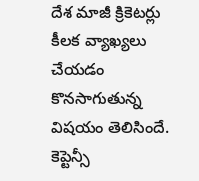దేశ మాజీ క్రికెటర్లు కీలక వ్యాఖ్యలు చేయడం కొనసాగుతున్న విషయం తెలిసిందే. కెప్టెన్సీ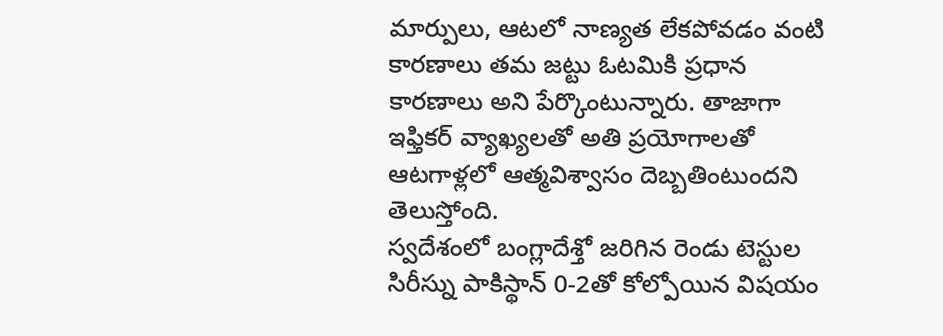మార్పులు, ఆటలో నాణ్యత లేకపోవడం వంటి కారణాలు తమ జట్టు ఓటమికి ప్రధాన కారణాలు అని పేర్కొంటున్నారు. తాజాగా ఇఫ్తికర్ వ్యాఖ్యలతో అతి ప్రయోగాలతో ఆటగాళ్లలో ఆత్మవిశ్వాసం దెబ్బతింటుందని తెలుస్తోంది.
స్వదేశంలో బంగ్లాదేశ్తో జరిగిన రెండు టెస్టుల సిరీస్ను పాకిస్థాన్ 0-2తో కోల్పోయిన విషయం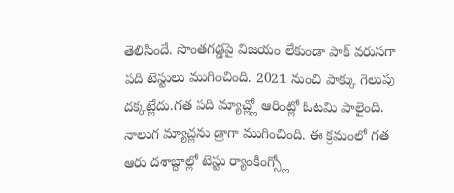తెలిసిందే. సొంతగడ్డపై విజయం లేకుండా పాక్ వరుసగా పది టెస్టులు ముగించింది. 2021 నుంచి పాక్కు గెలుపు దక్కట్లేదు.గత పది మ్యాచ్ల్లో ఆరింట్లో ఓటమి పాలైంది. నాలుగ మ్యాచ్లను డ్రాగా ముగించింది. ఈ క్రమంలో గత ఆరు దశాబ్దాల్లో టెస్టు ర్యాంకింగ్స్లో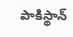పాకిస్థాన్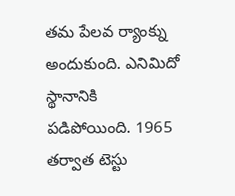తమ పేలవ ర్యాంక్ను అందుకుంది. ఎనిమిదో స్థానానికి పడిపోయింది. 1965 తర్వాత టెస్టు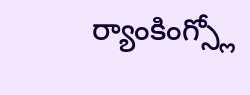ర్యాంకింగ్స్లో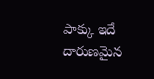పాక్కు ఇదే దారుణమైన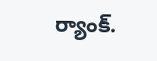ర్యాంక్.